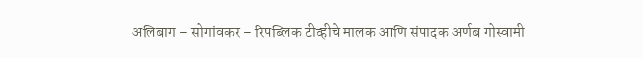अलिबाग – सोगांवकर – रिपब्लिक टीव्हीचे मालक आणि संपादक अर्णब गोस्वामी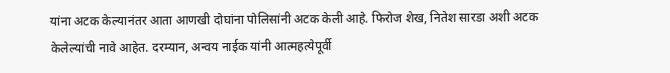यांना अटक केल्यानंतर आता आणखी दोघांना पोलिसांनी अटक केली आहे. फिरोज शेख, नितेश सारडा अशी अटक केलेल्यांची नावे आहेत. दरम्यान, अन्वय नाईक यांनी आत्महत्येपूर्वी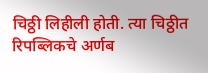चिठ्ठी लिहीली होती. त्या चिठ्ठीत रिपब्लिकचे अर्णब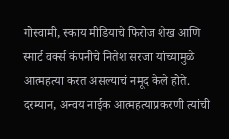गोस्वामी, स्काय मीडियाचे फिरोज शेख आणि स्मार्ट वर्क्स कंपनीचे नितेश सरजा यांच्यामुळे आत्महत्या करत असल्याचं नमूद केले होते.
दरम्यान, अन्वय नाईक आत्महत्याप्रकरणी त्यांची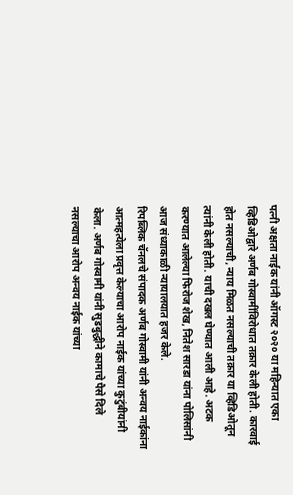पत्नी अक्षता नाईक यांनी ऑगस्ट २०२० या महिन्यात एका व्हिडिओद्वारे अर्णब गोस्वामींविरोधात तक्रार केली होती. कारवाई होत नसल्याची, न्याय मिळत नसल्याची तक्रार या व्हिडिओतून त्यांनी केली होती. याची दखल घेण्यात आली आहे. अटक करण्यात आलेल्या फिरोज शेख, नितेश सारडा यांना पोलिसांनी आज संध्याकाळी न्यायालयात हजर केले.
रिपब्लिक चॅनलचे संपादक अर्णब गोस्वामी यांनी अन्वय नाईकांना आत्महत्येला प्रवृत्त केल्याचा आरोप नाईक यांच्या कुटुंबीयांनी केला. अर्णब गोस्वामी यांनी सुडबुद्धीने कामाचे पैसे दिले नसल्याचा आरोप अन्वय नाईक यांच्या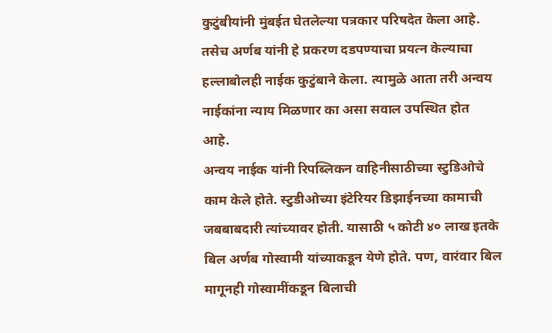कुटुंबीयांनी मुंबईत घेतलेल्या पत्रकार परिषदेत केला आहे. तसेच अर्णब यांनी हे प्रकरण दडपण्याचा प्रयत्न केल्याचा हल्लाबोलही नाईक कुटुंबाने केला. त्यामुळे आता तरी अन्वय नाईकांना न्याय मिळणार का असा सवाल उपस्थित होत आहे.
अन्वय नाईक यांनी रिपब्लिकन वाहिनीसाठीच्या स्टुडिओचे काम केले होते. स्टुडीओच्या इंटेरियर डिझाईनच्या कामाची जबबाबदारी त्यांच्यावर होती. यासाठी ५ कोटी ४० लाख इतके बिल अर्णब गोस्वामी यांच्याकडून येणे होते. पण, वारंवार बिल मागूनही गोस्वामींकडून बिलाची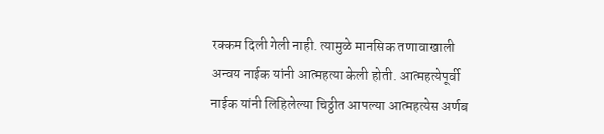रक्कम दिली गेली नाही. त्यामुळे मानसिक तणावाखाली अन्वय नाईक यांनी आत्महत्या केली होती. आत्महत्येपूर्वी नाईक यांनी लिहिलेल्या चिठ्ठीत आपल्या आत्महत्येस अर्णब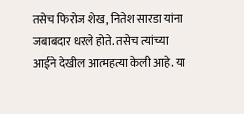तसेच फिरोज शेख, नितेश सारडा यांना जबाबदार धरले होते. तसेच त्यांच्या आईने देखील आत्महत्या केली आहे. या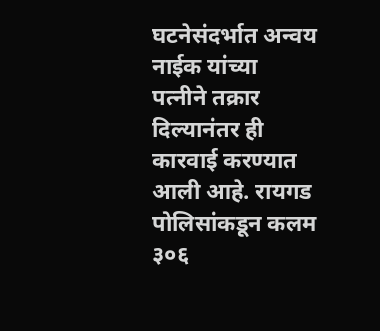घटनेसंदर्भात अन्वय नाईक यांच्या पत्नीने तक्रार दिल्यानंतर ही कारवाई करण्यात आली आहे. रायगड पोलिसांकडून कलम ३०६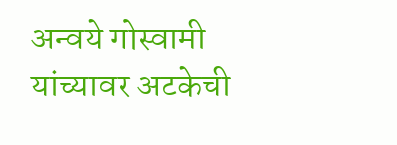अन्वये गोस्वामी यांच्यावर अटकेची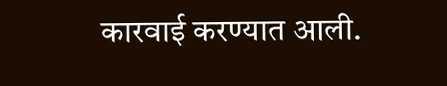कारवाई करण्यात आली.